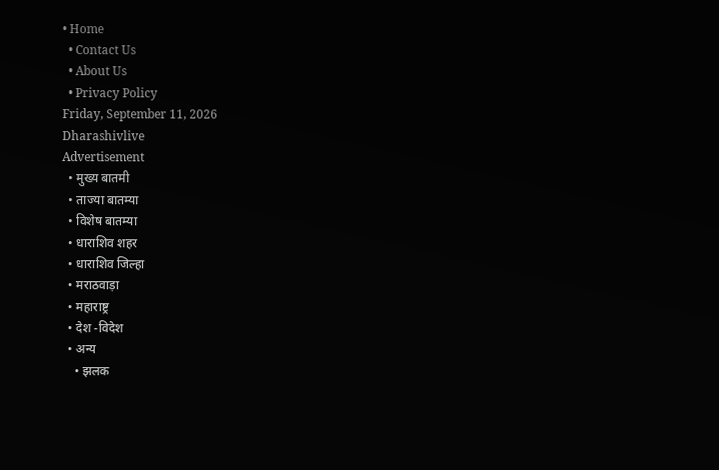• Home
  • Contact Us
  • About Us
  • Privacy Policy
Friday, September 11, 2026
Dharashivlive
Advertisement
  • मुख्य बातमी
  • ताज्या बातम्या
  • विशेष बातम्या
  • धाराशिव शहर
  • धाराशिव जिल्हा
  • मराठवाड़ा
  • महाराष्ट्र
  • देश -विदेश
  • अन्य
    • झलक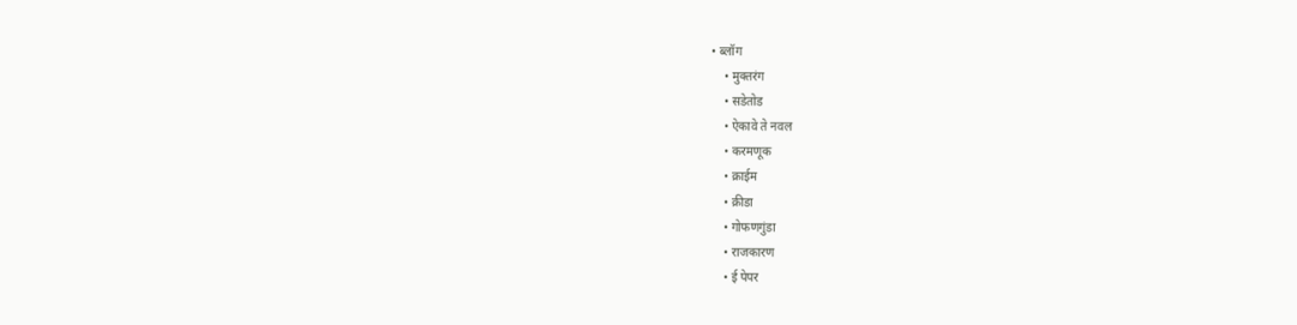• ब्लॉग
    • मुक्तरंग
    • सडेतोड
    • ऐकावे ते नवल
    • करमणूक
    • क्राईम
    • क्रीडा
    • गोफणगुंडा
    • राजकारण
    • ई पेपर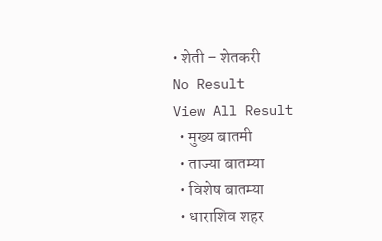• शेती – शेतकरी
No Result
View All Result
  • मुख्य बातमी
  • ताज्या बातम्या
  • विशेष बातम्या
  • धाराशिव शहर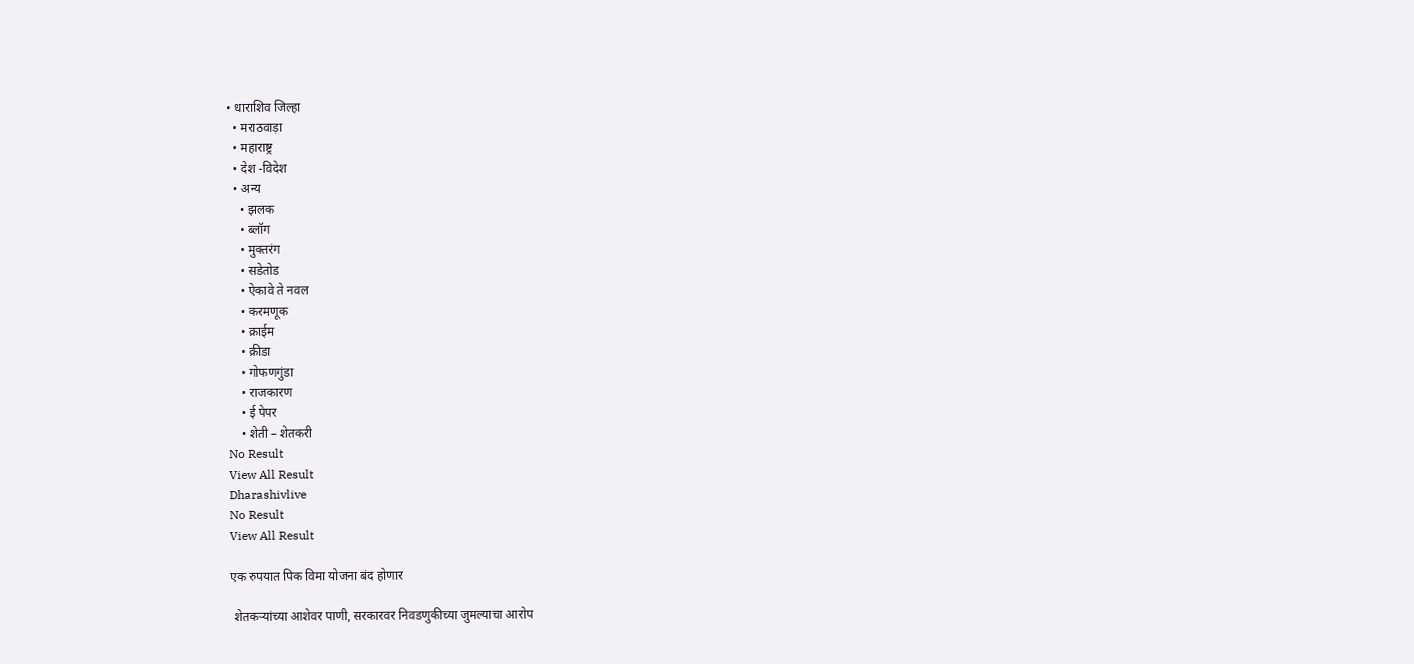• धाराशिव जिल्हा
  • मराठवाड़ा
  • महाराष्ट्र
  • देश -विदेश
  • अन्य
    • झलक
    • ब्लॉग
    • मुक्तरंग
    • सडेतोड
    • ऐकावे ते नवल
    • करमणूक
    • क्राईम
    • क्रीडा
    • गोफणगुंडा
    • राजकारण
    • ई पेपर
    • शेती – शेतकरी
No Result
View All Result
Dharashivlive
No Result
View All Result

एक रुपयात पिक विमा योजना बंद होणार

 शेतकऱ्यांच्या आशेवर पाणी, सरकारवर निवडणुकीच्या जुमल्याचा आरोप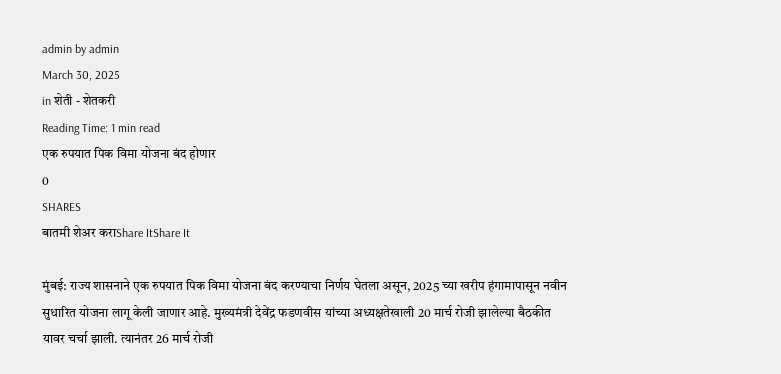admin by admin
March 30, 2025
in शेती - शेतकरी
Reading Time: 1 min read
एक रुपयात पिक विमा योजना बंद होणार
0
SHARES
बातमी शेअर कराShare ItShare It

मुंबई: राज्य शासनाने एक रुपयात पिक विमा योजना बंद करण्याचा निर्णय घेतला असून, 2025 च्या खरीप हंगामापासून नवीन सुधारित योजना लागू केली जाणार आहे. मुख्यमंत्री देवेंद्र फडणवीस यांच्या अध्यक्षतेखाली 20 मार्च रोजी झालेल्या बैठकीत यावर चर्चा झाली. त्यानंतर 26 मार्च रोजी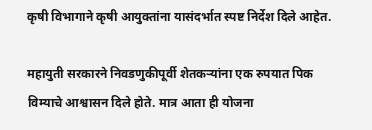कृषी विभागाने कृषी आयुक्तांना यासंदर्भात स्पष्ट निर्देश दिले आहेत.

महायुती सरकारने निवडणुकीपूर्वी शेतकऱ्यांना एक रुपयात पिक विम्याचे आश्वासन दिले होते. मात्र आता ही योजना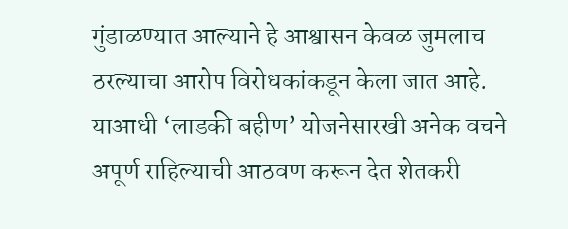गुंडाळण्यात आल्याने हे आश्वासन केवळ जुमलाच ठरल्याचा आरोप विरोधकांकडून केला जात आहे. याआधी ‘लाडकी बहीण’ योजनेसारखी अनेक वचने अपूर्ण राहिल्याची आठवण करून देत शेतकरी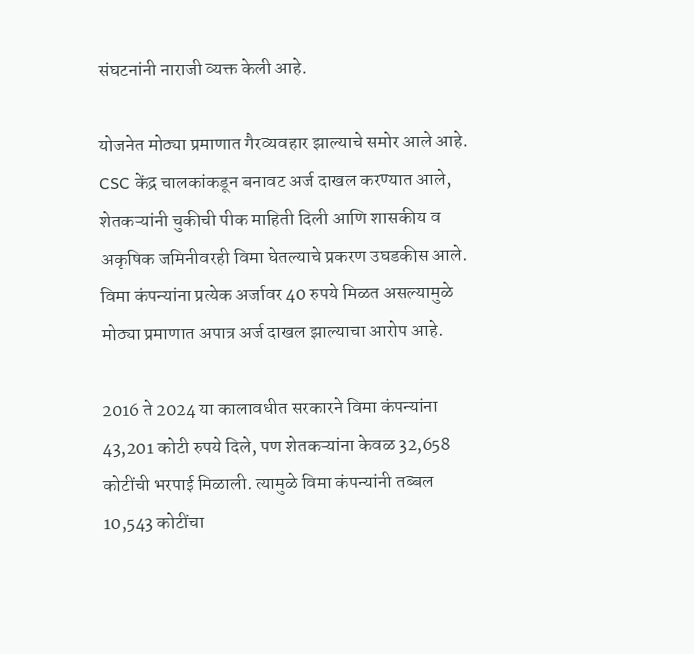संघटनांनी नाराजी व्यक्त केली आहे.

योजनेत मोठ्या प्रमाणात गैरव्यवहार झाल्याचे समोर आले आहे. CSC केंद्र चालकांकडून बनावट अर्ज दाखल करण्यात आले, शेतकऱ्यांनी चुकीची पीक माहिती दिली आणि शासकीय व अकृषिक जमिनीवरही विमा घेतल्याचे प्रकरण उघडकीस आले. विमा कंपन्यांना प्रत्येक अर्जावर 40 रुपये मिळत असल्यामुळे मोठ्या प्रमाणात अपात्र अर्ज दाखल झाल्याचा आरोप आहे.

2016 ते 2024 या कालावधीत सरकारने विमा कंपन्यांना 43,201 कोटी रुपये दिले, पण शेतकऱ्यांना केवळ 32,658 कोटींची भरपाई मिळाली. त्यामुळे विमा कंपन्यांनी तब्बल 10,543 कोटींचा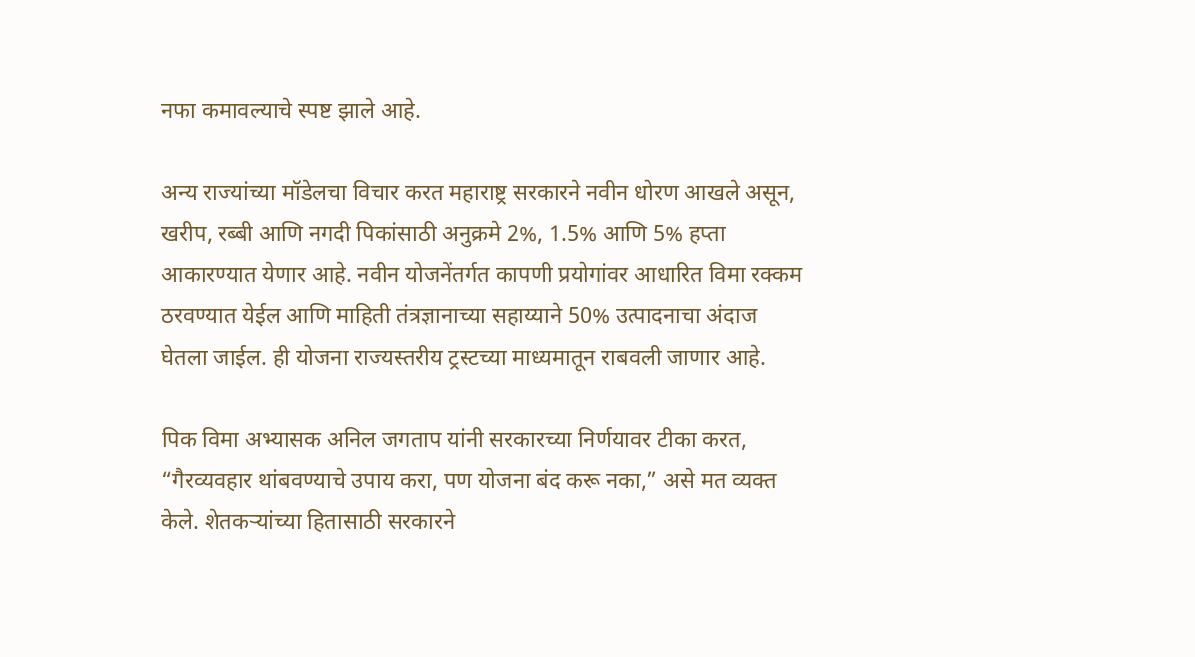नफा कमावल्याचे स्पष्ट झाले आहे.

अन्य राज्यांच्या मॉडेलचा विचार करत महाराष्ट्र सरकारने नवीन धोरण आखले असून, खरीप, रब्बी आणि नगदी पिकांसाठी अनुक्रमे 2%, 1.5% आणि 5% हप्ता आकारण्यात येणार आहे. नवीन योजनेंतर्गत कापणी प्रयोगांवर आधारित विमा रक्कम ठरवण्यात येईल आणि माहिती तंत्रज्ञानाच्या सहाय्याने 50% उत्पादनाचा अंदाज घेतला जाईल. ही योजना राज्यस्तरीय ट्रस्टच्या माध्यमातून राबवली जाणार आहे.

पिक विमा अभ्यासक अनिल जगताप यांनी सरकारच्या निर्णयावर टीका करत, “गैरव्यवहार थांबवण्याचे उपाय करा, पण योजना बंद करू नका,” असे मत व्यक्त केले. शेतकऱ्यांच्या हितासाठी सरकारने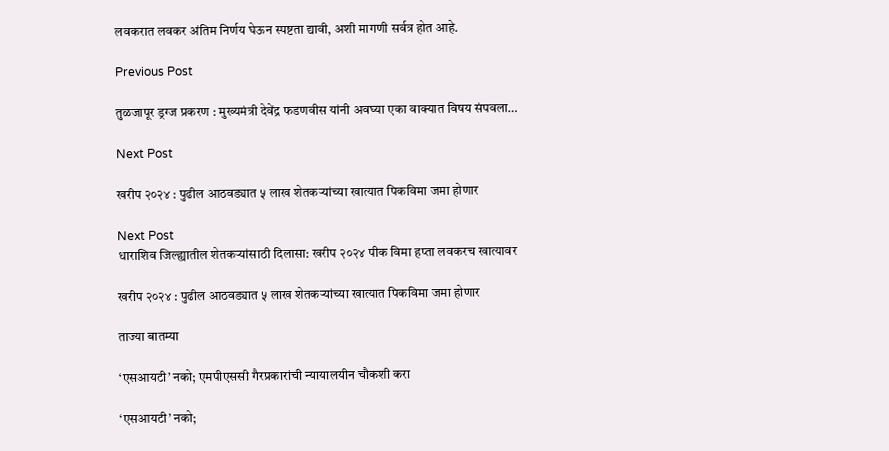लवकरात लवकर अंतिम निर्णय घेऊन स्पष्टता द्यावी, अशी मागणी सर्वत्र होत आहे.

Previous Post

तुळजापूर ड्रग्ज प्रकरण : मुख्यमंत्री देवेंद्र फडणवीस यांनी अवघ्या एका वाक्यात विषय संपवला…

Next Post

खरीप २०२४ : पुढील आठवड्यात ५ लाख शेतकऱ्यांच्या खात्यात पिकविमा जमा होणार

Next Post
धाराशिव जिल्ह्यातील शेतकऱ्यांसाठी दिलासा: खरीप २०२४ पीक विमा हप्ता लवकरच खात्यावर

खरीप २०२४ : पुढील आठवड्यात ५ लाख शेतकऱ्यांच्या खात्यात पिकविमा जमा होणार

ताज्या बातम्या

‘एसआयटी’ नको; एमपीएससी गैरप्रकारांची न्यायालयीन चौकशी करा

‘एसआयटी’ नको;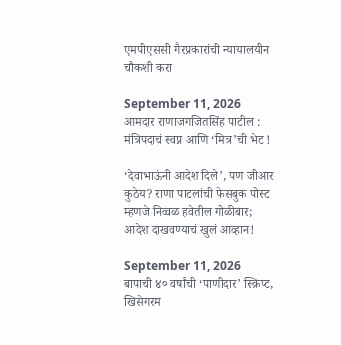एमपीएससी गैरप्रकारांची न्यायालयीन चौकशी करा

September 11, 2026
आमदार राणाजगजितसिंह पाटील : मंत्रिपदाचं स्वप्न आणि ‘मित्र’ची भेट !

‘देवाभाऊंनी आदेश दिले’, पण जीआर कुठेय? राणा पाटलांची फेसबुक पोस्ट म्हणजे निव्वळ हवेतील गोळीबार; आदेश दाखवण्याचं खुलं आव्हान!

September 11, 2026
बापाची ४० वर्षांची ‘पाणीदार’ स्क्रिप्ट, खिसेगरम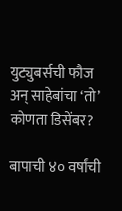युट्युबर्सची फौज अन् साहेबांचा ‘तो’ कोणता डिसेंबर?

बापाची ४० वर्षांची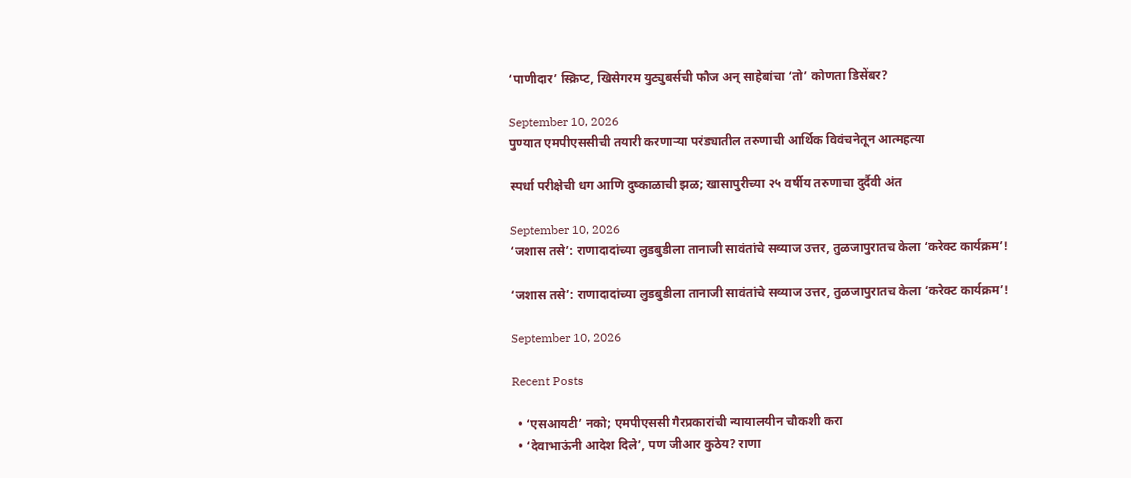‘पाणीदार’ स्क्रिप्ट, खिसेगरम युट्युबर्सची फौज अन् साहेबांचा ‘तो’ कोणता डिसेंबर?

September 10, 2026
पुण्यात एमपीएससीची तयारी करणाऱ्या परंड्यातील तरुणाची आर्थिक विवंचनेतून आत्महत्या

स्पर्धा परीक्षेची धग आणि दुष्काळाची झळ; खासापुरीच्या २५ वर्षीय तरुणाचा दुर्दैवी अंत

September 10, 2026
‘जशास तसे’: राणादादांच्या लुडबुडीला तानाजी सावंतांचे सव्याज उत्तर, तुळजापुरातच केला ‘करेक्ट कार्यक्रम’!

‘जशास तसे’: राणादादांच्या लुडबुडीला तानाजी सावंतांचे सव्याज उत्तर, तुळजापुरातच केला ‘करेक्ट कार्यक्रम’!

September 10, 2026

Recent Posts

  • ‘एसआयटी’ नको; एमपीएससी गैरप्रकारांची न्यायालयीन चौकशी करा
  • ‘देवाभाऊंनी आदेश दिले’, पण जीआर कुठेय? राणा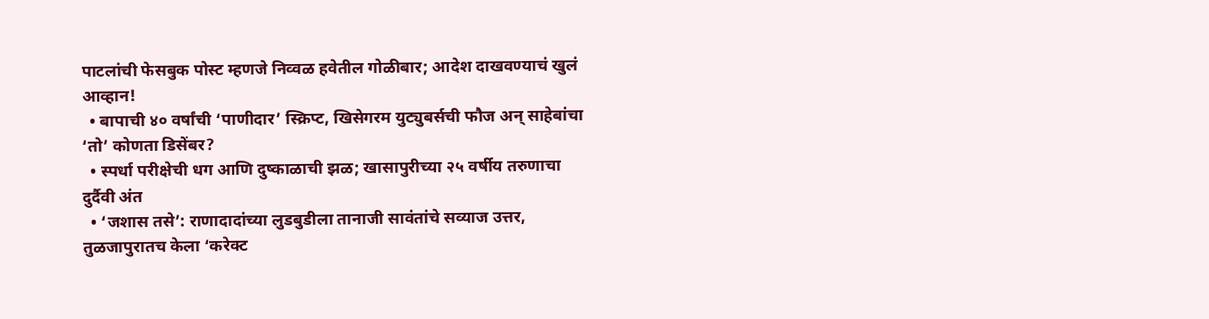पाटलांची फेसबुक पोस्ट म्हणजे निव्वळ हवेतील गोळीबार; आदेश दाखवण्याचं खुलं आव्हान!
  • बापाची ४० वर्षांची ‘पाणीदार’ स्क्रिप्ट, खिसेगरम युट्युबर्सची फौज अन् साहेबांचा ‘तो’ कोणता डिसेंबर?
  • स्पर्धा परीक्षेची धग आणि दुष्काळाची झळ; खासापुरीच्या २५ वर्षीय तरुणाचा दुर्दैवी अंत
  • ‘जशास तसे’: राणादादांच्या लुडबुडीला तानाजी सावंतांचे सव्याज उत्तर, तुळजापुरातच केला ‘करेक्ट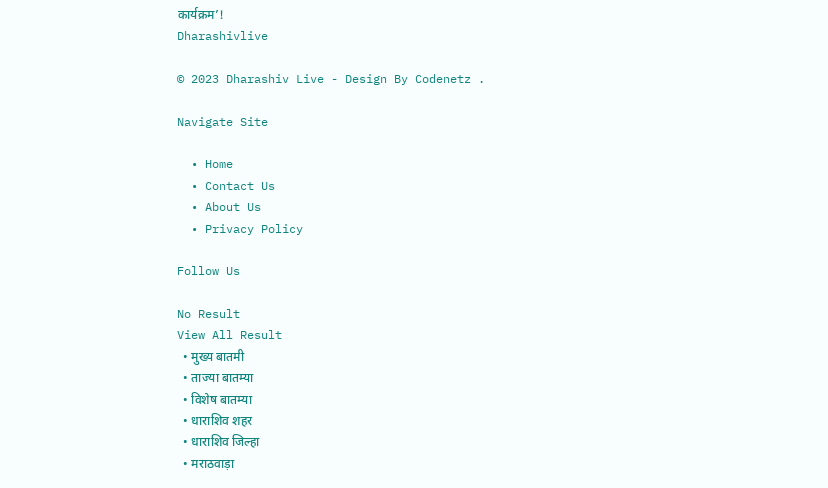कार्यक्रम’!
Dharashivlive

© 2023 Dharashiv Live - Design By Codenetz .

Navigate Site

  • Home
  • Contact Us
  • About Us
  • Privacy Policy

Follow Us

No Result
View All Result
  • मुख्य बातमी
  • ताज्या बातम्या
  • विशेष बातम्या
  • धाराशिव शहर
  • धाराशिव जिल्हा
  • मराठवाड़ा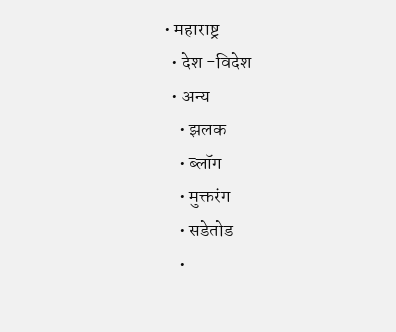• महाराष्ट्र
  • देश -विदेश
  • अन्य
    • झलक
    • ब्लॉग
    • मुक्तरंग
    • सडेतोड
    •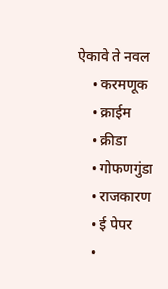ऐकावे ते नवल
    • करमणूक
    • क्राईम
    • क्रीडा
    • गोफणगुंडा
    • राजकारण
    • ई पेपर
    •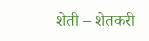शेती – शेतकरी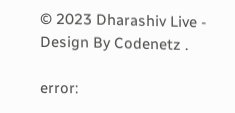© 2023 Dharashiv Live - Design By Codenetz .

error: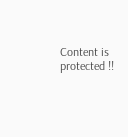Content is protected !!